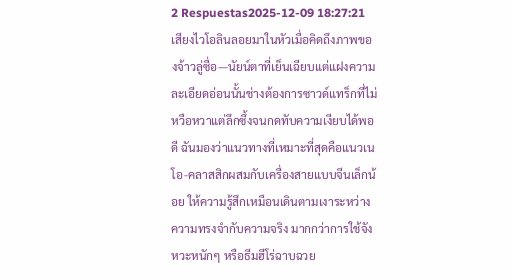2 Respuestas2025-12-09 18:27:21
เสียงไวโอลินลอยมาในหัวเมื่อคิดถึงภาพของจ้าวลู่ซื่อ—นัยน์ตาที่เย็นเฉียบแต่แฝงความละเอียดอ่อนนั้นช่างต้องการซาวด์แทร็กที่ไม่หวือหวาแต่ลึกซึ้งจนกดทับความเงียบได้พอดี ฉันมองว่าแนวทางที่เหมาะที่สุดคือแนวเนโอ-คลาสสิกผสมกับเครื่องสายแบบจีนเล็กน้อย ให้ความรู้สึกเหมือนเดินตามเงาระหว่างความทรงจำกับความจริง มากกว่าการใช้จังหวะหนักๆ หรือธีมฮีโร่ฉาบฉวย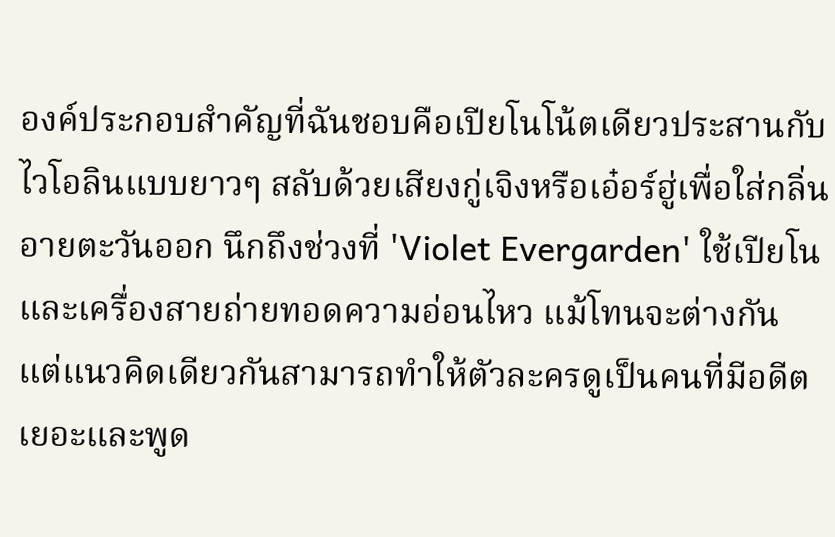องค์ประกอบสำคัญที่ฉันชอบคือเปียโนโน้ตเดียวประสานกับไวโอลินแบบยาวๆ สลับด้วยเสียงกู่เจิงหรือเอ๋อร์ฮู่เพื่อใส่กลิ่นอายตะวันออก นึกถึงช่วงที่ 'Violet Evergarden' ใช้เปียโนและเครื่องสายถ่ายทอดความอ่อนไหว แม้โทนจะต่างกัน แต่แนวคิดเดียวกันสามารถทำให้ตัวละครดูเป็นคนที่มีอดีตเยอะและพูด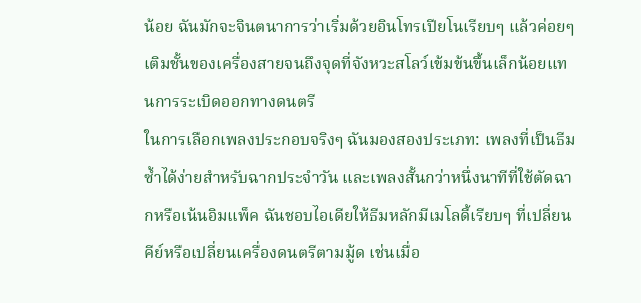น้อย ฉันมักจะจินตนาการว่าเริ่มด้วยอินโทรเปียโนเรียบๆ แล้วค่อยๆ เติมชั้นของเครื่องสายจนถึงจุดที่จังหวะสโลว์เข้มข้นขึ้นเล็กน้อยแทนการระเบิดออกทางดนตรี
ในการเลือกเพลงประกอบจริงๆ ฉันมองสองประเภท: เพลงที่เป็นธีมซ้ำได้ง่ายสำหรับฉากประจำวัน และเพลงสั้นกว่าหนึ่งนาทีที่ใช้ตัดฉากหรือเน้นอิมแพ็ค ฉันชอบไอเดียให้ธีมหลักมีเมโลดี้เรียบๆ ที่เปลี่ยนคีย์หรือเปลี่ยนเครื่องดนตรีตามมู้ด เช่นเมื่อ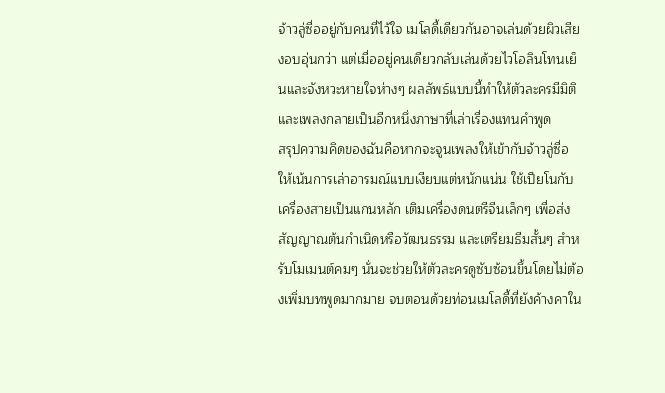จ้าวลู่ซื่ออยู่กับคนที่ไว้ใจ เมโลดี้เดียวกันอาจเล่นด้วยผิวเสียงอบอุ่นกว่า แต่เมื่ออยู่คนเดียวกลับเล่นด้วยไวโอลินโทนเย็นและจังหวะหายใจห่างๆ ผลลัพธ์แบบนี้ทำให้ตัวละครมีมิติและเพลงกลายเป็นอีกหนึ่งภาษาที่เล่าเรื่องแทนคำพูด
สรุปความคิดของฉันคือหากจะจูนเพลงให้เข้ากับจ้าวลู่ซื่อ ให้เน้นการเล่าอารมณ์แบบเงียบแต่หนักแน่น ใช้เปียโนกับเครื่องสายเป็นแกนหลัก เติมเครื่องดนตรีจีนเล็กๆ เพื่อส่งสัญญาณต้นกำเนิดหรือวัฒนธรรม และเตรียมธีมสั้นๆ สำหรับโมเมนต์คมๆ นั่นจะช่วยให้ตัวละครดูซับซ้อนขึ้นโดยไม่ต้องเพิ่มบทพูดมากมาย จบตอนด้วยท่อนเมโลดี้ที่ยังค้างคาใน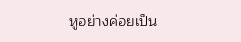หูอย่างค่อยเป็น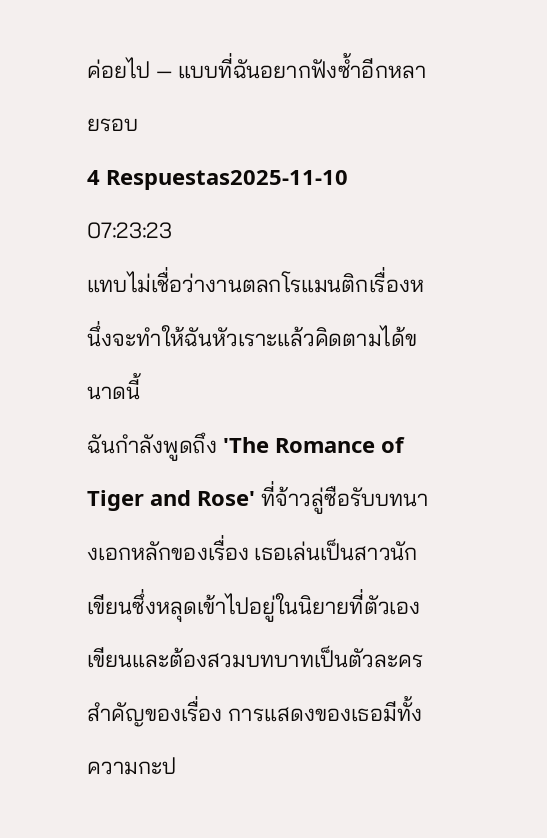ค่อยไป — แบบที่ฉันอยากฟังซ้ำอีกหลายรอบ
4 Respuestas2025-11-10 07:23:23
แทบไม่เชื่อว่างานตลกโรแมนติกเรื่องหนึ่งจะทำให้ฉันหัวเราะแล้วคิดตามได้ขนาดนี้
ฉันกำลังพูดถึง 'The Romance of Tiger and Rose' ที่จ้าวลู่ซือรับบทนางเอกหลักของเรื่อง เธอเล่นเป็นสาวนักเขียนซึ่งหลุดเข้าไปอยู่ในนิยายที่ตัวเองเขียนและต้องสวมบทบาทเป็นตัวละครสำคัญของเรื่อง การแสดงของเธอมีทั้งความกะป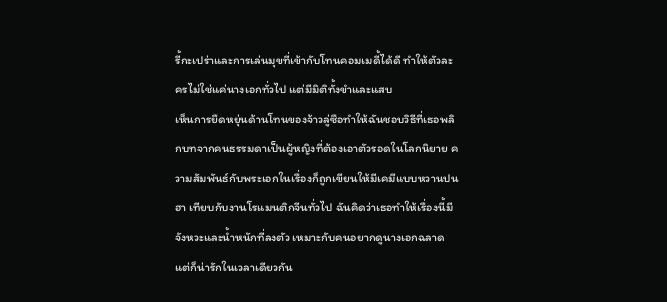รี้กะเปร่าและการเล่นมุขที่เข้ากับโทนคอมเมดี้ได้ดี ทำให้ตัวละครไม่ใช่แค่นางเอกทั่วไป แต่มีมิติทั้งขำและแสบ
เห็นการยืดหยุ่นด้านโทนของจ้าวลู่ซือทำให้ฉันชอบวิธีที่เธอพลิกบทจากคนธรรมดาเป็นผู้หญิงที่ต้องเอาตัวรอดในโลกนิยาย ความสัมพันธ์กับพระเอกในเรื่องก็ถูกเขียนให้มีเคมีแบบหวานปนฮา เทียบกับงานโรแมนติกจีนทั่วไป ฉันคิดว่าเธอทำให้เรื่องนี้มีจังหวะและน้ำหนักที่ลงตัว เหมาะกับคนอยากดูนางเอกฉลาดแต่ก็น่ารักในเวลาเดียวกัน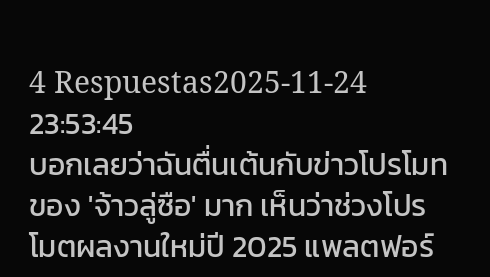4 Respuestas2025-11-24 23:53:45
บอกเลยว่าฉันตื่นเต้นกับข่าวโปรโมทของ 'จ้าวลู่ซือ' มาก เห็นว่าช่วงโปรโมตผลงานใหม่ปี 2025 แพลตฟอร์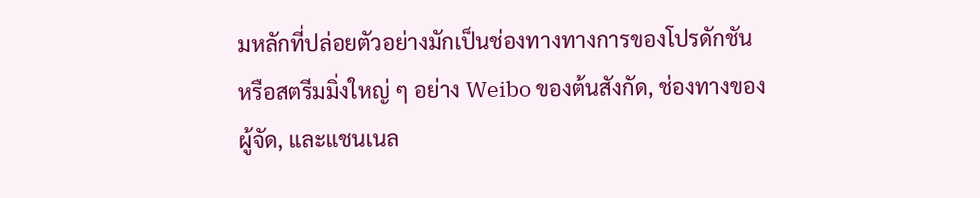มหลักที่ปล่อยตัวอย่างมักเป็นช่องทางทางการของโปรดักชันหรือสตรีมมิ่งใหญ่ ๆ อย่าง Weibo ของต้นสังกัด, ช่องทางของผู้จัด, และแชนเนล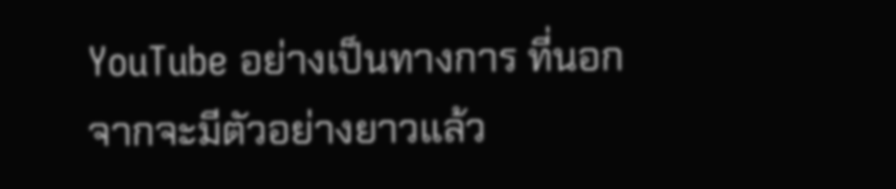YouTube อย่างเป็นทางการ ที่นอกจากจะมีตัวอย่างยาวแล้ว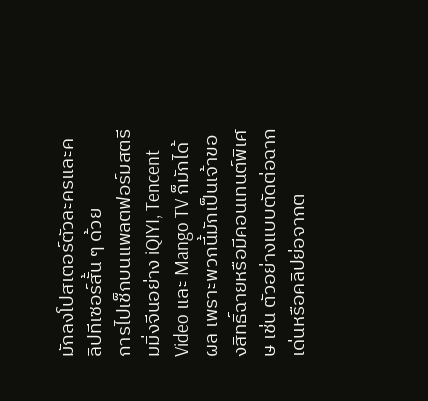มักลงโปสเตอร์ตัวละครและคลิปทีเซอร์สั้น ๆ ด้วย
การไปเช็กบนแพลตฟอร์มสตรีมมิ่งจีนอย่าง iQIYI, Tencent Video และ Mango TV ก็มักได้ผล เพราะพวกนี้มักเป็นเจ้าของสิทธิ์ฉายหรือมีคอนเทนต์พิเศษ เช่น ตัวอย่างแบบตัดต่อฉากเด่นหรือคลิปย่อจากต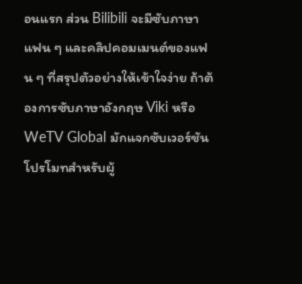อนแรก ส่วน Bilibili จะมีซับภาษาแฟน ๆ และคลิปคอมเมนต์ของแฟน ๆ ที่สรุปตัวอย่างให้เข้าใจง่าย ถ้าต้องการซับภาษาอังกฤษ Viki หรือ WeTV Global มักแจกซับเวอร์ชันโปรโมทสำหรับผู้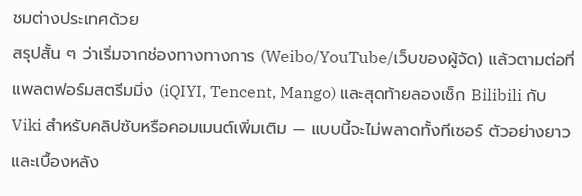ชมต่างประเทศด้วย
สรุปสั้น ๆ ว่าเริ่มจากช่องทางทางการ (Weibo/YouTube/เว็บของผู้จัด) แล้วตามต่อที่แพลตฟอร์มสตรีมมิ่ง (iQIYI, Tencent, Mango) และสุดท้ายลองเช็ก Bilibili กับ Viki สำหรับคลิปซับหรือคอมเมนต์เพิ่มเติม — แบบนี้จะไม่พลาดทั้งทีเซอร์ ตัวอย่างยาว และเบื้องหลัง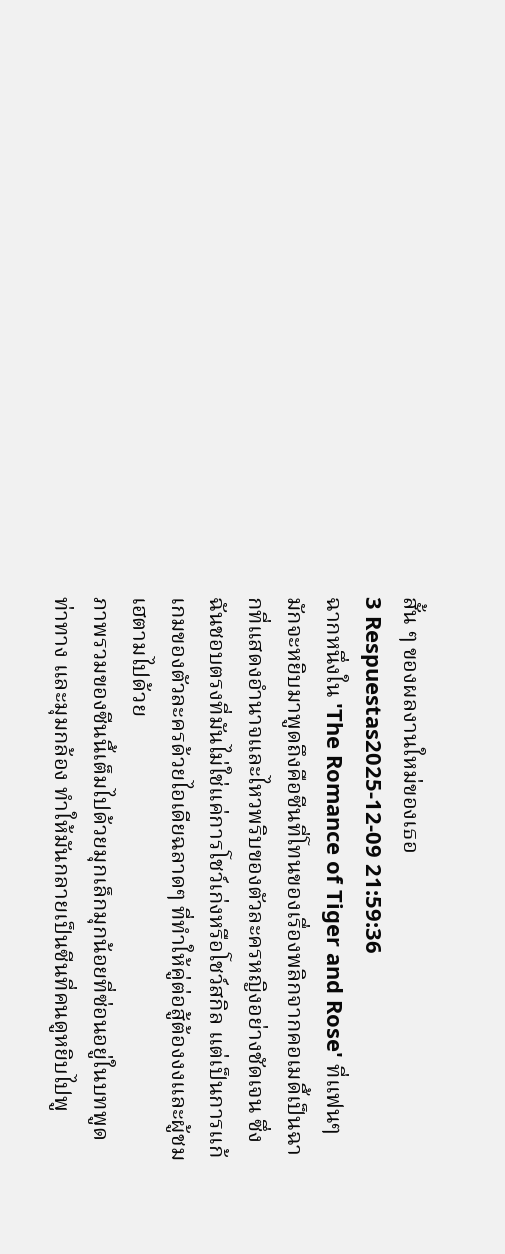สั้น ๆ ของผลงานใหม่ของเธอ
3 Respuestas2025-12-09 21:59:36
ฉากหนึ่งใน 'The Romance of Tiger and Rose' ที่แฟนๆ มักจะหยิบมาพูดถึงคือซีนที่โทนของเรื่องพลิกจากคอเมดี้เป็นฉากที่แสดงอำนาจและไหวพริบของตัวละครหญิงอย่างชัดเจน ซึ่งฉันชอบตรงที่มันไม่ใช่แค่การโชว์เก่งหรือโชว์สกิล แต่เป็นการแก้เกมของตัวละครด้วยไอเดียฉลาดๆ ที่ทำให้คู่ต่อสู้ต้องงงและผู้ชมเฮตามไปด้วย
ภาพรวมของซีนนี้เต็มไปด้วยมุกเล็กมุกน้อยที่ซ่อนอยู่ในบทพูด ท่าทาง และมุมกล้อง ทำให้มันกลายเป็นซีนที่คนดูหยิบไปพู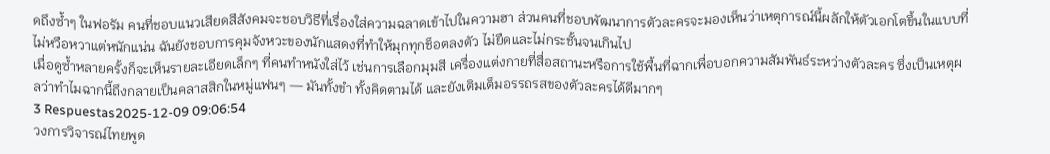ดถึงซ้ำๆ ในฟอรัม คนที่ชอบแนวเสียดสีสังคมจะชอบวิธีที่เรื่องใส่ความฉลาดเข้าไปในความฮา ส่วนคนที่ชอบพัฒนาการตัวละครจะมองเห็นว่าเหตุการณ์นี้ผลักให้ตัวเอกโตขึ้นในแบบที่ไม่หวือหวาแต่หนักแน่น ฉันยังชอบการคุมจังหวะของนักแสดงที่ทำให้มุกทุกช็อตลงตัว ไม่ยืดและไม่กระชั้นจนเกินไป
เมื่อดูซ้ำหลายครั้งก็จะเห็นรายละเอียดเล็กๆ ที่คนทำหนังใส่ไว้ เช่นการเลือกมุมสี เครื่องแต่งกายที่สื่อสถานะหรือการใช้พื้นที่ฉากเพื่อบอกความสัมพันธ์ระหว่างตัวละคร ซึ่งเป็นเหตุผลว่าทำไมฉากนี้ถึงกลายเป็นคลาสสิกในหมู่แฟนๆ — มันทั้งขำ ทั้งคิดตามได้ และยังเติมเต็มอรรถรสของตัวละครได้ดีมากๆ
3 Respuestas2025-12-09 09:06:54
วงการวิจารณ์ไทยพูด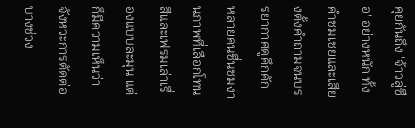คุยกันถึง 'จ้าวลู่ซือ' อย่างหนัก ทั้งคำชมเชยและเสียงตั้งคำถามจนบรรยากาศดูคึกคัก
หลายคนชื่นชมงานภาพที่เลือกโทนสีและเฟรมเล่าเรื่องแบบละมุน แต่ก็มีความเห็นว่าจังหวะการตัดต่อบางช่วง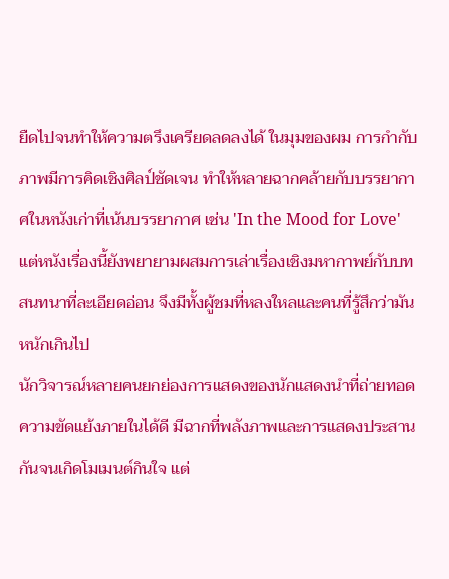ยืดไปจนทำให้ความตรึงเครียดลดลงได้ ในมุมของผม การกำกับภาพมีการคิดเชิงศิลป์ชัดเจน ทำให้หลายฉากคล้ายกับบรรยากาศในหนังเก่าที่เน้นบรรยากาศ เช่น 'In the Mood for Love' แต่หนังเรื่องนี้ยังพยายามผสมการเล่าเรื่องเชิงมหากาพย์กับบทสนทนาที่ละเอียดอ่อน จึงมีทั้งผู้ชมที่หลงใหลและคนที่รู้สึกว่ามันหนักเกินไป
นักวิจารณ์หลายคนยกย่องการแสดงของนักแสดงนำที่ถ่ายทอดความขัดแย้งภายในได้ดี มีฉากที่พลังภาพและการแสดงประสานกันจนเกิดโมเมนต์กินใจ แต่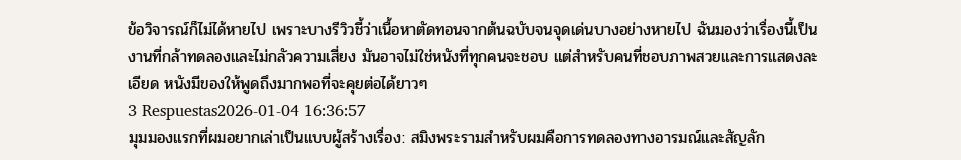ข้อวิจารณ์ก็ไม่ได้หายไป เพราะบางรีวิวชี้ว่าเนื้อหาตัดทอนจากต้นฉบับจนจุดเด่นบางอย่างหายไป ฉันมองว่าเรื่องนี้เป็นงานที่กล้าทดลองและไม่กลัวความเสี่ยง มันอาจไม่ใช่หนังที่ทุกคนจะชอบ แต่สำหรับคนที่ชอบภาพสวยและการแสดงละเอียด หนังมีของให้พูดถึงมากพอที่จะคุยต่อได้ยาวๆ
3 Respuestas2026-01-04 16:36:57
มุมมองแรกที่ผมอยากเล่าเป็นแบบผู้สร้างเรื่อง: สมิงพระรามสำหรับผมคือการทดลองทางอารมณ์และสัญลัก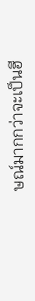ษณ์มากกว่าจะเป็นฮี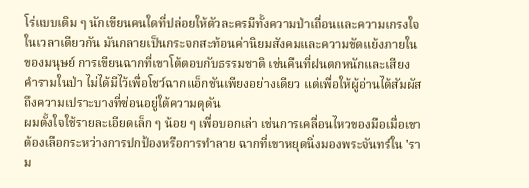โร่แบบเดิม ๆ นักเขียนคนใดที่ปล่อยให้ตัวละครมีทั้งความป่าเถื่อนและความเกรงใจในเวลาเดียวกัน มันกลายเป็นกระจกสะท้อนค่านิยมสังคมและความขัดแย้งภายในของมนุษย์ การเขียนฉากที่เขาโต้ตอบกับธรรมชาติ เช่นคืนที่ฝนตกหนักและเสียงคำรามในป่า ไม่ได้มีไว้เพื่อโชว์ฉากแอ็กชันเพียงอย่างเดียว แต่เพื่อให้ผู้อ่านได้สัมผัสถึงความเปราะบางที่ซ่อนอยู่ใต้ความดุดัน
ผมตั้งใจใช้รายละเอียดเล็ก ๆ น้อย ๆ เพื่อบอกเล่า เช่นการเคลื่อนไหวของมือเมื่อเขาต้องเลือกระหว่างการปกป้องหรือการทำลาย ฉากที่เขาหยุดนิ่งมองพระจันทร์ใน 'ราม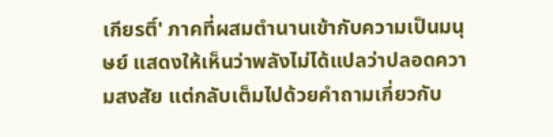เกียรติ์' ภาคที่ผสมตำนานเข้ากับความเป็นมนุษย์ แสดงให้เห็นว่าพลังไม่ได้แปลว่าปลอดความสงสัย แต่กลับเต็มไปด้วยคำถามเกี่ยวกับ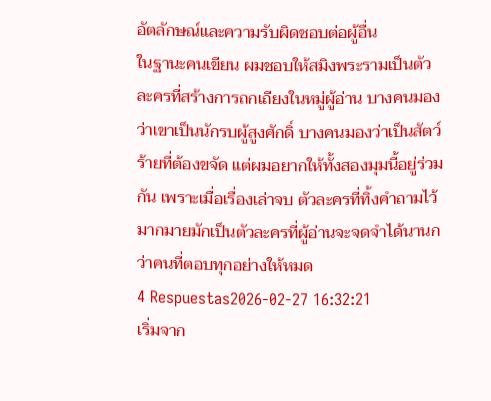อัตลักษณ์และความรับผิดชอบต่อผู้อื่น
ในฐานะคนเขียน ผมชอบให้สมิงพระรามเป็นตัวละครที่สร้างการถกเถียงในหมู่ผู้อ่าน บางคนมองว่าเขาเป็นนักรบผู้สูงศักดิ์ บางคนมองว่าเป็นสัตว์ร้ายที่ต้องขจัด แต่ผมอยากให้ทั้งสองมุมนี้อยู่ร่วมกัน เพราะเมื่อเรื่องเล่าจบ ตัวละครที่ทิ้งคำถามไว้มากมายมักเป็นตัวละครที่ผู้อ่านจะจดจำได้นานกว่าคนที่ตอบทุกอย่างให้หมด
4 Respuestas2026-02-27 16:32:21
เริ่มจาก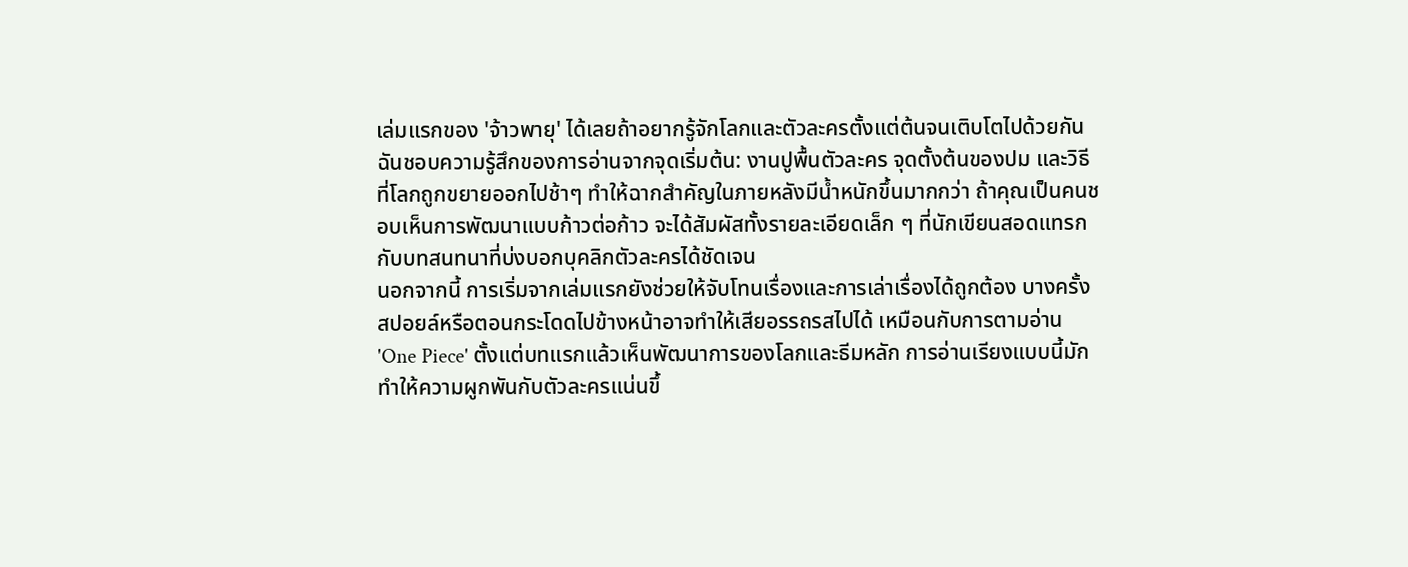เล่มแรกของ 'จ้าวพายุ' ได้เลยถ้าอยากรู้จักโลกและตัวละครตั้งแต่ต้นจนเติบโตไปด้วยกัน
ฉันชอบความรู้สึกของการอ่านจากจุดเริ่มต้น: งานปูพื้นตัวละคร จุดตั้งต้นของปม และวิธีที่โลกถูกขยายออกไปช้าๆ ทำให้ฉากสำคัญในภายหลังมีน้ำหนักขึ้นมากกว่า ถ้าคุณเป็นคนชอบเห็นการพัฒนาแบบก้าวต่อก้าว จะได้สัมผัสทั้งรายละเอียดเล็ก ๆ ที่นักเขียนสอดแทรกกับบทสนทนาที่บ่งบอกบุคลิกตัวละครได้ชัดเจน
นอกจากนี้ การเริ่มจากเล่มแรกยังช่วยให้จับโทนเรื่องและการเล่าเรื่องได้ถูกต้อง บางครั้งสปอยล์หรือตอนกระโดดไปข้างหน้าอาจทำให้เสียอรรถรสไปได้ เหมือนกับการตามอ่าน 'One Piece' ตั้งแต่บทแรกแล้วเห็นพัฒนาการของโลกและธีมหลัก การอ่านเรียงแบบนี้มักทำให้ความผูกพันกับตัวละครแน่นขึ้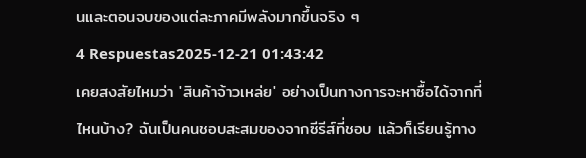นและตอนจบของแต่ละภาคมีพลังมากขึ้นจริง ๆ
4 Respuestas2025-12-21 01:43:42
เคยสงสัยไหมว่า 'สินค้าจ้าวเหล่ย' อย่างเป็นทางการจะหาซื้อได้จากที่ไหนบ้าง? ฉันเป็นคนชอบสะสมของจากซีรีส์ที่ชอบ แล้วก็เรียนรู้ทาง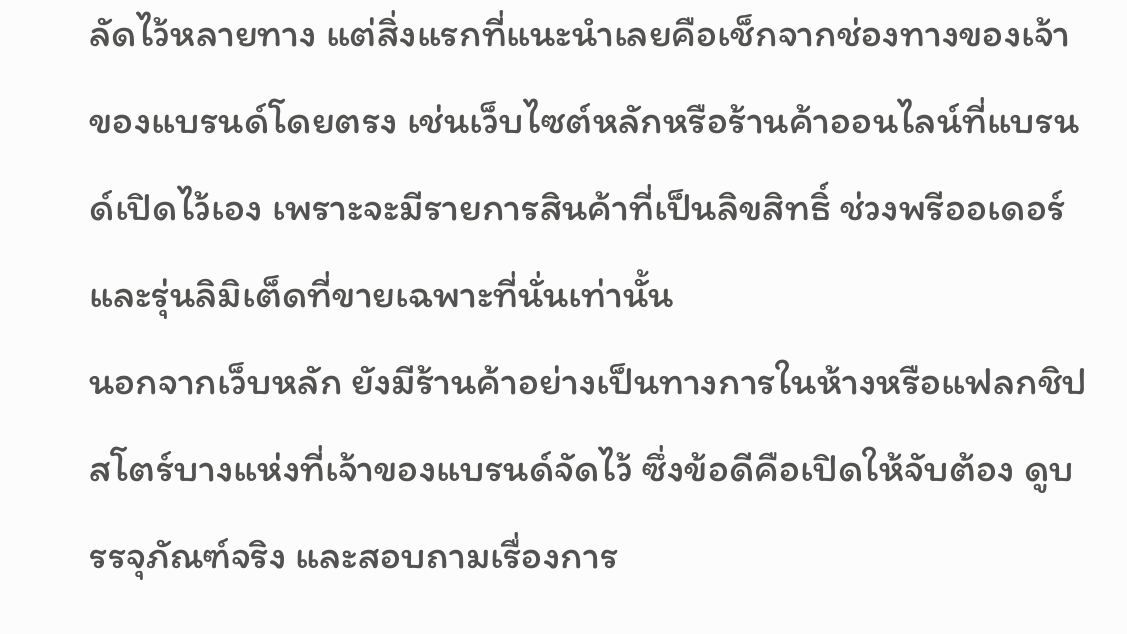ลัดไว้หลายทาง แต่สิ่งแรกที่แนะนำเลยคือเช็กจากช่องทางของเจ้าของแบรนด์โดยตรง เช่นเว็บไซต์หลักหรือร้านค้าออนไลน์ที่แบรนด์เปิดไว้เอง เพราะจะมีรายการสินค้าที่เป็นลิขสิทธิ์ ช่วงพรีออเดอร์ และรุ่นลิมิเต็ดที่ขายเฉพาะที่นั่นเท่านั้น
นอกจากเว็บหลัก ยังมีร้านค้าอย่างเป็นทางการในห้างหรือแฟลกชิปสโตร์บางแห่งที่เจ้าของแบรนด์จัดไว้ ซึ่งข้อดีคือเปิดให้จับต้อง ดูบรรจุภัณฑ์จริง และสอบถามเรื่องการ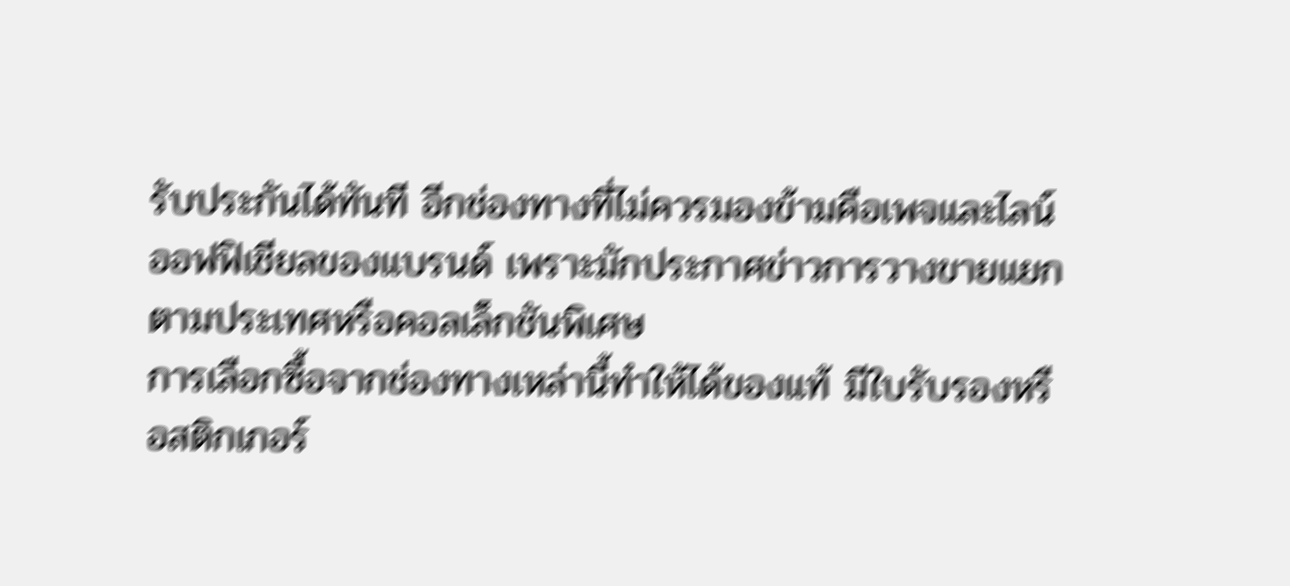รับประกันได้ทันที อีกช่องทางที่ไม่ควรมองข้ามคือเพจและไลน์ออฟฟิเชียลของแบรนด์ เพราะมักประกาศข่าวการวางขายแยกตามประเทศหรือคอลเล็กชันพิเศษ
การเลือกซื้อจากช่องทางเหล่านี้ทำให้ได้ของแท้ มีใบรับรองหรือสติกเกอร์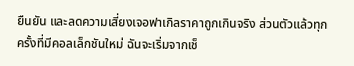ยืนยัน และลดความเสี่ยงเจอฟาเกิลราคาถูกเกินจริง ส่วนตัวแล้วทุกครั้งที่มีคอลเล็กชันใหม่ ฉันจะเริ่มจากเช็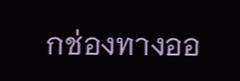กช่องทางออ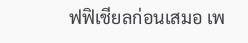ฟฟิเชียลก่อนเสมอ เพ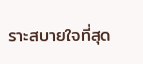ราะสบายใจที่สุด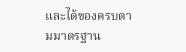และได้ของครบตามมาตรฐาน